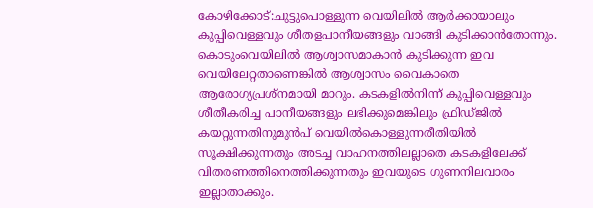കോഴിക്കോട്:ചുട്ടുപൊള്ളുന്ന വെയിലിൽ ആർക്കായാലും കുപ്പിവെള്ളവും ശീതളപാനീയങ്ങളും വാങ്ങി കുടിക്കാൻതോന്നും. കൊടുംവെയിലിൽ ആശ്വാസമാകാൻ കുടിക്കുന്ന ഇവ വെയിലേറ്റതാണെങ്കിൽ ആശ്വാസം വൈകാതെ ആരോഗ്യപ്രശ്നമായി മാറും. കടകളിൽനിന്ന് കുപ്പിവെള്ളവും ശീതീകരിച്ച പാനീയങ്ങളും ലഭിക്കുമെങ്കിലും ഫ്രിഡ്ജിൽ കയറ്റുന്നതിനുമുൻപ് വെയിൽകൊള്ളുന്നരീതിയിൽ സൂക്ഷിക്കുന്നതും അടച്ച വാഹനത്തിലല്ലാതെ കടകളിലേക്ക് വിതരണത്തിനെത്തിക്കുന്നതും ഇവയുടെ ഗുണനിലവാരം ഇല്ലാതാക്കും.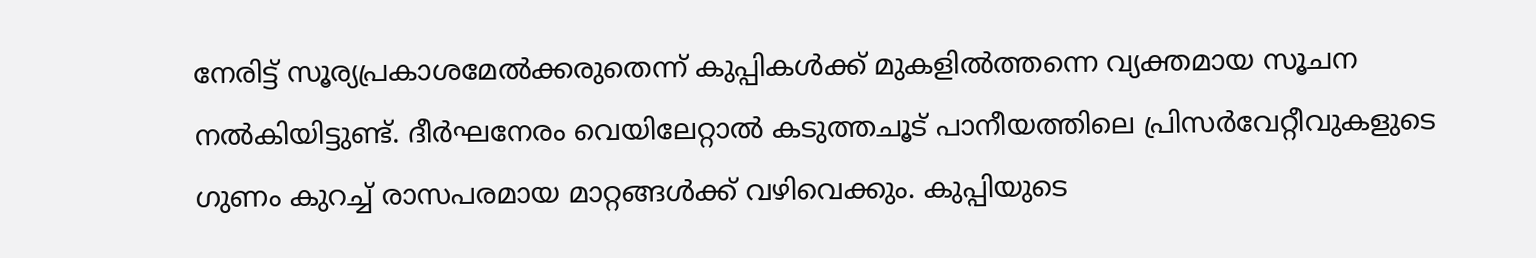നേരിട്ട് സൂര്യപ്രകാശമേൽക്കരുതെന്ന് കുപ്പികൾക്ക് മുകളിൽത്തന്നെ വ്യക്തമായ സൂചന നൽകിയിട്ടുണ്ട്. ദീർഘനേരം വെയിലേറ്റാൽ കടുത്തചൂട് പാനീയത്തിലെ പ്രിസർവേറ്റീവുകളുടെ ഗുണം കുറച്ച് രാസപരമായ മാറ്റങ്ങൾക്ക് വഴിവെക്കും. കുപ്പിയുടെ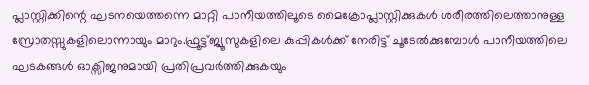പ്ലാസ്റ്റിക്കിന്റെ ഘടനയെത്തന്നെ മാറ്റി പാനീയത്തിലൂടെ മൈക്രോപ്ലാസ്റ്റിക്കുകൾ ശരീരത്തിലെത്താനുള്ള സ്രോതസ്സുകളിലൊന്നായും മാറും.ഫ്രൂട്ട്ജ്യൂസുകളിലെ കുപ്പികൾക്ക് നേരിട്ട് ചൂടേൽക്കുമ്പോൾ പാനീയത്തിലെ ഘടകങ്ങൾ ഓക്സിജനുമായി പ്രതിപ്രവർത്തിക്കുകയും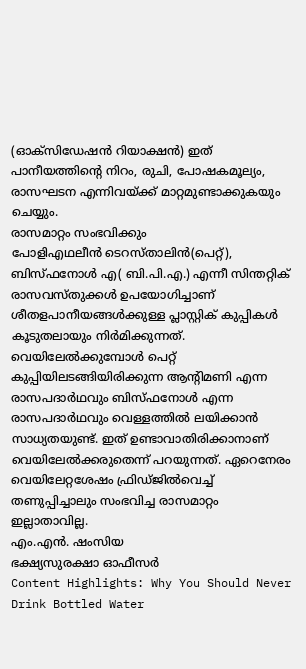(ഓക്സിഡേഷൻ റിയാക്ഷൻ) ഇത് പാനീയത്തിന്റെ നിറം, രുചി, പോഷകമൂല്യം, രാസഘടന എന്നിവയ്ക്ക് മാറ്റമുണ്ടാക്കുകയും ചെയ്യും.
രാസമാറ്റം സംഭവിക്കും
പോളിഎഥലീൻ ടെറസ്താലിൻ(പെറ്റ്), ബിസ്ഫനോൾ എ( ബി.പി.എ.) എന്നീ സിന്തറ്റിക് രാസവസ്തുക്കൾ ഉപയോഗിച്ചാണ് ശീതളപാനീയങ്ങൾക്കുള്ള പ്ലാസ്റ്റിക് കുപ്പികൾ കൂടുതലായും നിർമിക്കുന്നത്. വെയിലേൽക്കുമ്പോൾ പെറ്റ് കുപ്പിയിലടങ്ങിയിരിക്കുന്ന ആന്റിമണി എന്ന രാസപദാർഥവും ബിസ്ഫനോൾ എന്ന രാസപദാർഥവും വെള്ളത്തിൽ ലയിക്കാൻ സാധ്യതയുണ്ട്. ഇത് ഉണ്ടാവാതിരിക്കാനാണ് വെയിലേൽക്കരുതെന്ന് പറയുന്നത്. ഏറെനേരം വെയിലേറ്റശേഷം ഫ്രിഡ്ജിൽവെച്ച് തണുപ്പിച്ചാലും സംഭവിച്ച രാസമാറ്റം ഇല്ലാതാവില്ല.
എം.എൻ. ഷംസിയ
ഭക്ഷ്യസുരക്ഷാ ഓഫീസർ
Content Highlights: Why You Should Never Drink Bottled Water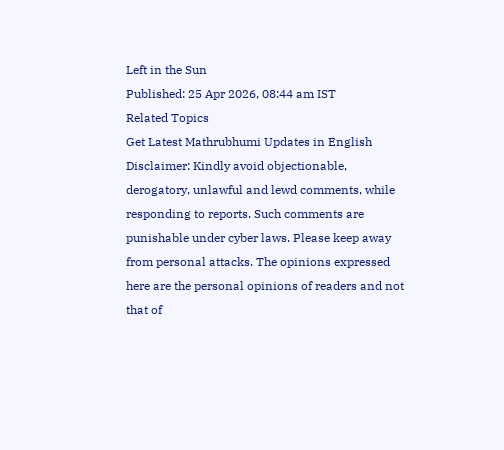Left in the Sun
Published: 25 Apr 2026, 08:44 am IST
Related Topics
Get Latest Mathrubhumi Updates in English
Disclaimer: Kindly avoid objectionable, derogatory, unlawful and lewd comments, while responding to reports. Such comments are punishable under cyber laws. Please keep away from personal attacks. The opinions expressed here are the personal opinions of readers and not that of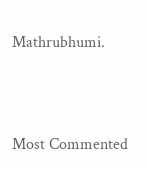Mathrubhumi.



Most Commented